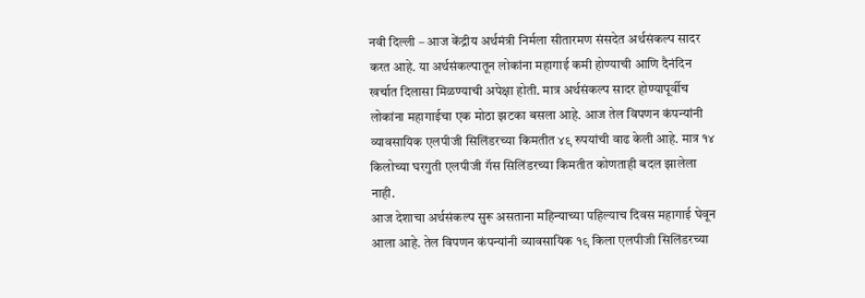नवी दिल्ली – आज केंद्रीय अर्थमंत्री निर्मला सीतारमण संसदेत अर्थसंकल्प सादर करत आहे. या अर्थसंकल्पातून लोकांना महागाई कमी होण्याची आणि दैनंदिन खर्चात दिलासा मिळण्याची अपेक्षा होती. मात्र अर्थसंकल्प सादर होण्यापूर्वीच लोकांना महागाईचा एक मोठा झटका बसला आहे. आज तेल विपणन कंपन्यांनी व्यावसायिक एलपीजी सिलिंडरच्या किमतीत ४९ रुपयांची वाढ केली आहे. मात्र १४ किलोच्या घरगुती एलपीजी गॅस सिलिंडरच्या किमतीत कोणताही बदल झालेला नाही.
आज देशाचा अर्थसंकल्प सुरू असताना महिन्याच्या पहिल्याच दिवस महागाई घेवून आला आहे. तेल विपणन कंपन्यांनी व्यावसायिक १९ किला एलपीजी सिलिंडरच्या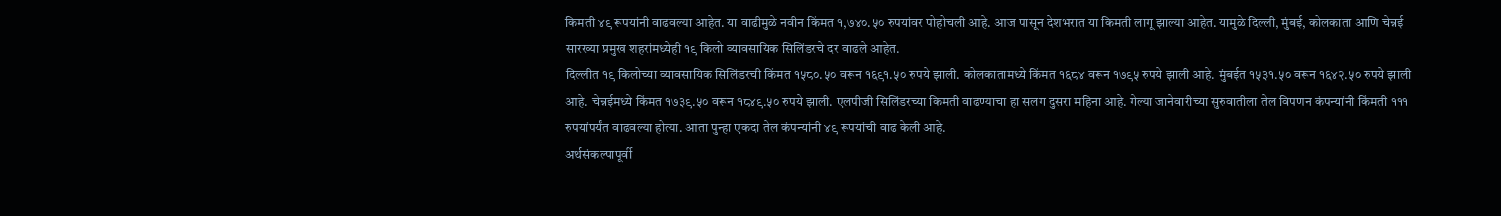किमती ४९ रूपयांनी वाढवल्या आहेत. या वाढीमुळे नवीन किंमत १,७४०.५० रुपयांवर पोहोचली आहे. आज पासून देशभरात या किमती लागू झाल्या आहेत. यामुळे दिल्ली, मुंबई, कोलकाता आणि चेन्नई सारख्या प्रमुख शहरांमध्येही १९ किलो व्यावसायिक सिलिंडरचे दर वाढले आहेत.
दिल्लीत १९ किलोच्या व्यावसायिक सिलिंडरची किंमत १५८०.५० वरून १६९१.५० रुपये झाली. कोलकातामध्ये किंमत १६८४ वरून १७९५ रुपये झाली आहे. मुंबईत १५३१.५० वरून १६४२.५० रुपये झाली आहे. चेन्नईमध्ये किंमत १७३९.५० वरून १८४९.५० रुपये झाली. एलपीजी सिलिंडरच्या किमती वाढण्याचा हा सलग दुसरा महिना आहे. गेल्या जानेवारीच्या सुरुवातीला तेल विपणन कंपन्यांनी किंमती १११ रुपयांपर्यंत वाढवल्या होत्या. आता पुन्हा एकदा तेल कंपन्यांनी ४९ रूपयांची वाढ केली आहे.
अर्थसंकल्पापूर्वी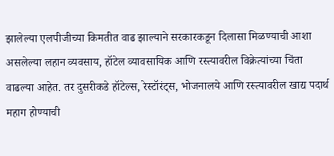झालेल्या एलपीजीच्या किमतीत वाढ झाल्याने सरकारकडून दिलासा मिळण्याची आशा असलेल्या लहान व्यवसाय, हॉटेल व्यावसायिक आणि रस्त्यावरील विक्रेत्यांच्या चिंता वाढल्या आहेत. तर दुसरीकडे हॉटेल्स, रेस्टॉरंट्स, भोजनालये आणि रस्त्यावरील खाद्य पदार्थ महाग होण्याची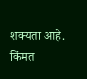शक्यता आहे. किंमत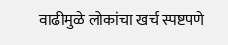वाढीमुळे लोकांचा खर्च स्पष्टपणे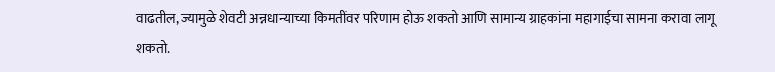वाढतील, ज्यामुळे शेवटी अन्नधान्याच्या किमतींवर परिणाम होऊ शकतो आणि सामान्य ग्राहकांना महागाईचा सामना करावा लागू शकतो.